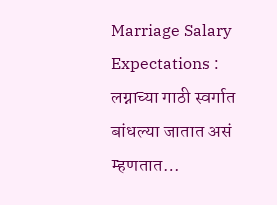Marriage Salary Expectations : लग्नाच्या गाठी स्वर्गात बांधल्या जातात असं म्हणतात…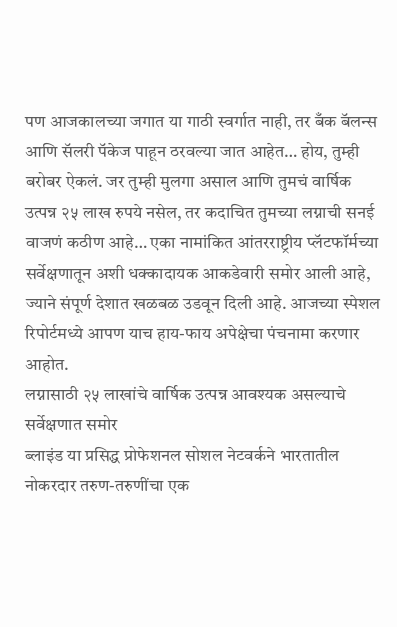पण आजकालच्या जगात या गाठी स्वर्गात नाही, तर बँक बॅलन्स आणि सॅलरी पॅकेज पाहून ठरवल्या जात आहेत… होय, तुम्ही बरोबर ऐकलं. जर तुम्ही मुलगा असाल आणि तुमचं वार्षिक उत्पन्न २५ लाख रुपये नसेल, तर कदाचित तुमच्या लग्नाची सनई वाजणं कठीण आहे… एका नामांकित आंतरराष्ट्रीय प्लॅटफॉर्मच्या सर्वेक्षणातून अशी धक्कादायक आकडेवारी समोर आली आहे, ज्याने संपूर्ण देशात खळबळ उडवून दिली आहे. आजच्या स्पेशल रिपोर्टमध्ये आपण याच हाय-फाय अपेक्षेचा पंचनामा करणार आहोत.
लग्नासाठी २५ लाखांचे वार्षिक उत्पन्न आवश्यक असल्याचे सर्वेक्षणात समोर
ब्लाइंड या प्रसिद्ध प्रोफेशनल सोशल नेटवर्कने भारतातील नोकरदार तरुण-तरुणींचा एक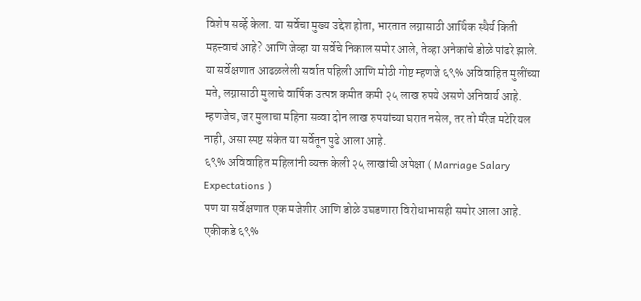विशेष सर्व्हे केला. या सर्वेचा मुख्य उद्देश होता, भारतात लग्नासाठी आर्थिक स्थैर्य किती महत्त्वाचं आहे? आणि जेव्हा या सर्वेचे निकाल समोर आले, तेव्हा अनेकांचे डोळे पांढरे झाले.
या सर्वेक्षणात आढळलेली सर्वात पहिली आणि मोठी गोष्ट म्हणजे ६९% अविवाहित मुलींच्या मते, लग्नासाठी मुलाचे वार्षिक उत्पन्न कमीत कमी २५ लाख रुपये असणे अनिवार्य आहे. म्हणजेच, जर मुलाचा महिना सव्वा दोन लाख रुपयांच्या घरात नसेल, तर तो मॅरेज मटेरियल नाही, असा स्पष्ट संकेत या सर्वेतून पुढे आला आहे.
६९% अविवाहित महिलांनी व्यक्त केली २५ लाखांची अपेक्षा ( Marriage Salary Expectations )
पण या सर्वेक्षणात एक मजेशीर आणि डोळे उघडणारा विरोधाभासही समोर आला आहे. एकीकडे ६९%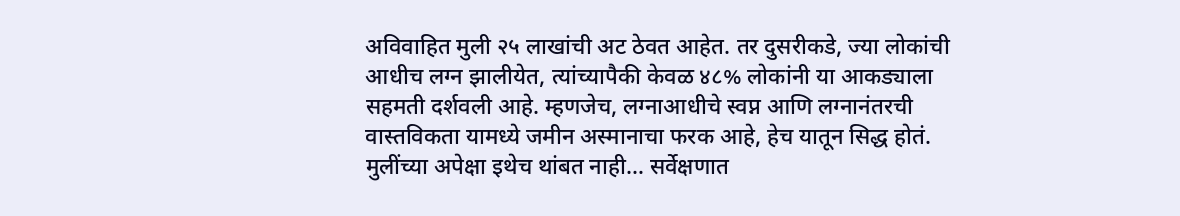अविवाहित मुली २५ लाखांची अट ठेवत आहेत. तर दुसरीकडे, ज्या लोकांची आधीच लग्न झालीयेत, त्यांच्यापैकी केवळ ४८% लोकांनी या आकड्याला सहमती दर्शवली आहे. म्हणजेच, लग्नाआधीचे स्वप्न आणि लग्नानंतरची वास्तविकता यामध्ये जमीन अस्मानाचा फरक आहे, हेच यातून सिद्ध होतं.
मुलींच्या अपेक्षा इथेच थांबत नाही… सर्वेक्षणात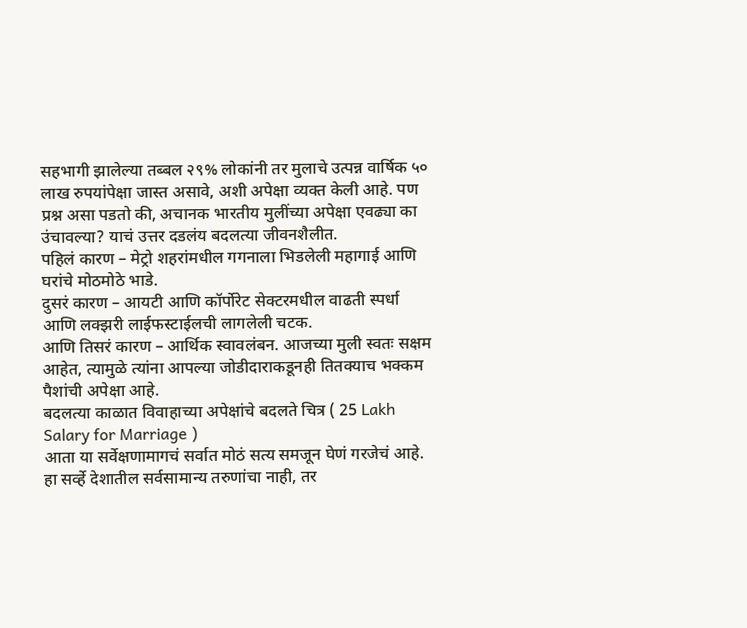सहभागी झालेल्या तब्बल २९% लोकांनी तर मुलाचे उत्पन्न वार्षिक ५० लाख रुपयांपेक्षा जास्त असावे, अशी अपेक्षा व्यक्त केली आहे. पण प्रश्न असा पडतो की, अचानक भारतीय मुलींच्या अपेक्षा एवढ्या का उंचावल्या? याचं उत्तर दडलंय बदलत्या जीवनशैलीत.
पहिलं कारण – मेट्रो शहरांमधील गगनाला भिडलेली महागाई आणि घरांचे मोठमोठे भाडे.
दुसरं कारण – आयटी आणि कॉर्पोरेट सेक्टरमधील वाढती स्पर्धा आणि लक्झरी लाईफस्टाईलची लागलेली चटक.
आणि तिसरं कारण – आर्थिक स्वावलंबन. आजच्या मुली स्वतः सक्षम आहेत, त्यामुळे त्यांना आपल्या जोडीदाराकडूनही तितक्याच भक्कम पैशांची अपेक्षा आहे.
बदलत्या काळात विवाहाच्या अपेक्षांचे बदलते चित्र ( 25 Lakh Salary for Marriage )
आता या सर्वेक्षणामागचं सर्वात मोठं सत्य समजून घेणं गरजेचं आहे. हा सर्व्हे देशातील सर्वसामान्य तरुणांचा नाही, तर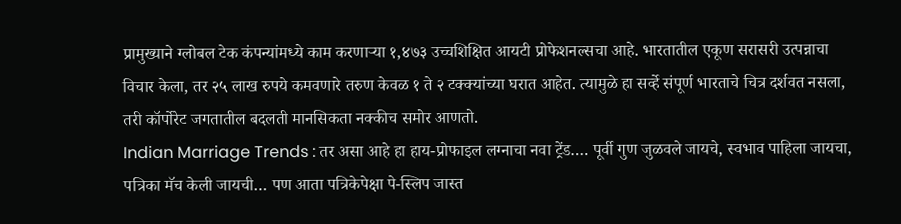प्रामुख्याने ग्लोबल टेक कंपन्यांमध्ये काम करणाऱ्या १,४७३ उच्चशिक्षित आयटी प्रोफेशनल्सचा आहे. भारतातील एकूण सरासरी उत्पन्नाचा विचार केला, तर २५ लाख रुपये कमवणारे तरुण केवळ १ ते २ टक्क्यांच्या घरात आहेत. त्यामुळे हा सर्व्हे संपूर्ण भारताचे चित्र दर्शवत नसला, तरी कॉर्पोरेट जगतातील बदलती मानसिकता नक्कीच समोर आणतो.
Indian Marriage Trends : तर असा आहे हा हाय-प्रोफाइल लग्नाचा नवा ट्रेंड…. पूर्वी गुण जुळवले जायचे, स्वभाव पाहिला जायचा, पत्रिका मॅच केली जायची… पण आता पत्रिकेपेक्षा पे-स्लिप जास्त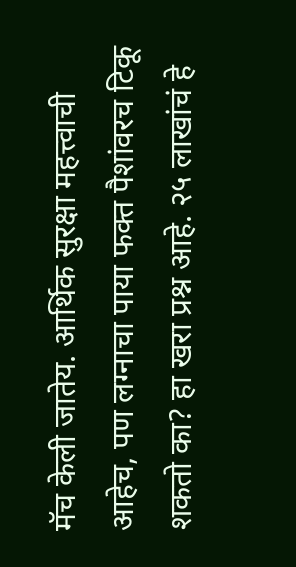मॅच केली जातेय. आर्थिक सुरक्षा महत्त्वाची आहेच, पण लग्नाचा पाया फक्त पैशांवरच टिकू शकतो का? हा खरा प्रश्न आहे. २५ लाखांचं हे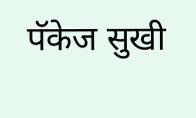पॅकेज सुखी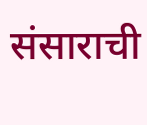संसाराची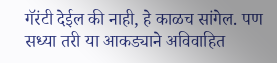गॅरंटी देईल की नाही, हे काळच सांगेल. पण सध्या तरी या आकड्याने अविवाहित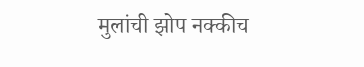मुलांची झोप नक्कीच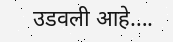उडवली आहे….